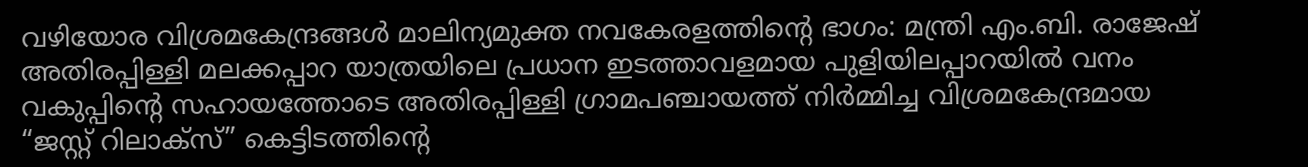വഴിയോര വിശ്രമകേന്ദ്രങ്ങൾ മാലിന്യമുക്ത നവകേരളത്തിൻ്റെ ഭാഗം: മന്ത്രി എം.ബി. രാജേഷ്
അതിരപ്പിള്ളി മലക്കപ്പാറ യാത്രയിലെ പ്രധാന ഇടത്താവളമായ പുളിയിലപ്പാറയിൽ വനം വകുപ്പിൻ്റെ സഹായത്തോടെ അതിരപ്പിള്ളി ഗ്രാമപഞ്ചായത്ത് നിർമ്മിച്ച വിശ്രമകേന്ദ്രമായ “ജസ്റ്റ് റിലാക്സ്” കെട്ടിടത്തിൻ്റെ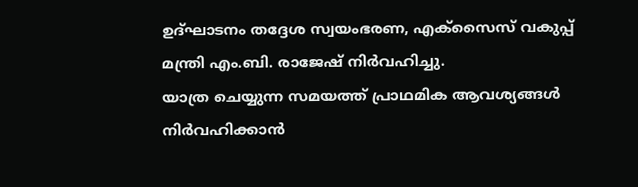ഉദ്ഘാടനം തദ്ദേശ സ്വയംഭരണ, എക്സൈസ് വകുപ്പ് മന്ത്രി എം.ബി. രാജേഷ് നിർവഹിച്ചു.
യാത്ര ചെയ്യുന്ന സമയത്ത് പ്രാഥമിക ആവശ്യങ്ങൾ നിർവഹിക്കാൻ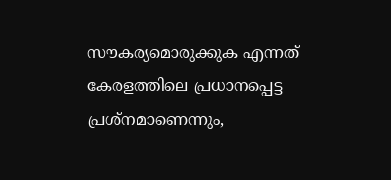സൗകര്യമൊരുക്കുക എന്നത് കേരളത്തിലെ പ്രധാനപ്പെട്ട പ്രശ്നമാണെന്നും,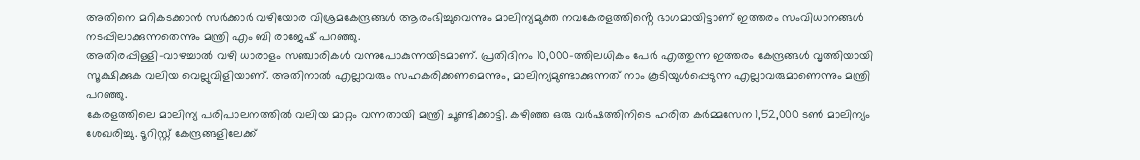അതിനെ മറികടക്കാൻ സർക്കാർ വഴിയോര വിശ്രമകേന്ദ്രങ്ങൾ ആരംഭിച്ചുവെന്നും മാലിന്യമുക്ത നവകേരളത്തിൻ്റെ ഭാഗമായിട്ടാണ് ഇത്തരം സംവിധാനങ്ങൾ നടപ്പിലാക്കുന്നതെന്നും മന്ത്രി എം ബി രാജേഷ് പറഞ്ഞു.
അതിരപ്പിള്ളി-വാഴച്ചാൽ വഴി ധാരാളം സഞ്ചാരികൾ വന്നുപോകുന്നയിടമാണ്. പ്രതിദിനം 10,000-ത്തിലധികം പേർ എത്തുന്ന ഇത്തരം കേന്ദ്രങ്ങൾ വൃത്തിയായി സൂക്ഷിക്കുക വലിയ വെല്ലുവിളിയാണ്. അതിനാൽ എല്ലാവരും സഹകരിക്കണമെന്നും, മാലിന്യമുണ്ടാക്കുന്നത് നാം കൂടിയുൾപ്പെടുന്ന എല്ലാവരുമാണെന്നും മന്ത്രി പറഞ്ഞു.
കേരളത്തിലെ മാലിന്യ പരിപാലനത്തിൽ വലിയ മാറ്റം വന്നതായി മന്ത്രി ചൂണ്ടിക്കാട്ടി. കഴിഞ്ഞ ഒരു വർഷത്തിനിടെ ഹരിത കർമ്മസേന 1,52,000 ടൺ മാലിന്യം ശേഖരിച്ചു. ടൂറിസ്റ്റ് കേന്ദ്രങ്ങളിലേക്ക്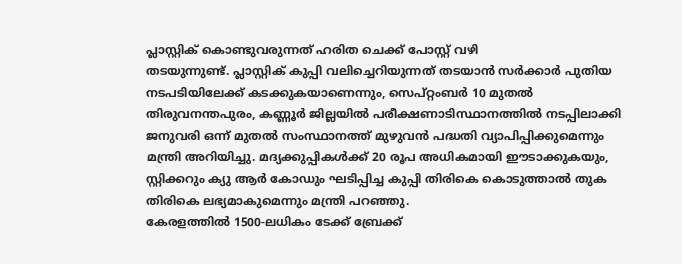പ്ലാസ്റ്റിക് കൊണ്ടുവരുന്നത് ഹരിത ചെക്ക് പോസ്റ്റ് വഴി
തടയുന്നുണ്ട്. പ്ലാസ്റ്റിക് കുപ്പി വലിച്ചെറിയുന്നത് തടയാൻ സർക്കാർ പുതിയ നടപടിയിലേക്ക് കടക്കുകയാണെന്നും, സെപ്റ്റംബർ 10 മുതൽ തിരുവനന്തപുരം, കണ്ണൂർ ജില്ലയിൽ പരീക്ഷണാടിസ്ഥാനത്തിൽ നടപ്പിലാക്കി ജനുവരി ഒന്ന് മുതൽ സംസ്ഥാനത്ത് മുഴുവൻ പദ്ധതി വ്യാപിപ്പിക്കുമെന്നും മന്ത്രി അറിയിച്ചു. മദ്യക്കുപ്പികൾക്ക് 20 രൂപ അധികമായി ഈടാക്കുകയും, സ്റ്റിക്കറും ക്യു ആർ കോഡും ഘടിപ്പിച്ച കുപ്പി തിരികെ കൊടുത്താൽ തുക തിരികെ ലഭ്യമാകുമെന്നും മന്ത്രി പറഞ്ഞു.
കേരളത്തിൽ 1500-ലധികം ടേക്ക് ബ്രേക്ക്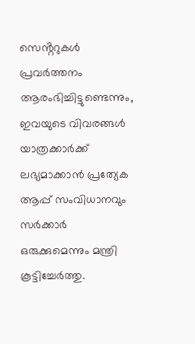സെൻ്ററുകൾ പ്രവർത്തനം ആരംഭിച്ചിട്ടുണ്ടെന്നും, ഇവയുടെ വിവരങ്ങൾ യാത്രക്കാർക്ക് ലഭ്യമാക്കാൻ പ്രത്യേക ആപ്പ് സംവിധാനവും സർക്കാർ ഒരുക്കുമെന്നും മന്ത്രി കൂട്ടിച്ചേർത്തു.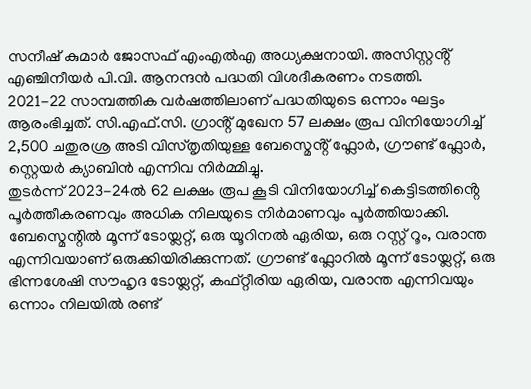സനീഷ് കുമാർ ജോസഫ് എംഎൽഎ അധ്യക്ഷനായി. അസിസ്റ്റൻ്റ് എഞ്ചിനീയർ പി.വി. ആനന്ദൻ പദ്ധതി വിശദീകരണം നടത്തി.
2021-22 സാമ്പത്തിക വർഷത്തിലാണ് പദ്ധതിയുടെ ഒന്നാം ഘട്ടം ആരംഭിച്ചത്. സി.എഫ്.സി. ഗ്രാൻ്റ് മുഖേന 57 ലക്ഷം രൂപ വിനിയോഗിച്ച് 2,500 ചതുരശ്ര അടി വിസ്തൃതിയുള്ള ബേസ്മെൻ്റ് ഫ്ലോർ, ഗ്രൗണ്ട് ഫ്ലോർ, സ്റ്റെയർ ക്യാബിൻ എന്നിവ നിർമ്മിച്ചു.
തുടർന്ന് 2023-24ൽ 62 ലക്ഷം രൂപ കൂടി വിനിയോഗിച്ച് കെട്ടിടത്തിൻ്റെ പൂർത്തീകരണവും അധിക നിലയുടെ നിർമാണവും പൂർത്തിയാക്കി. ബേസ്മെന്റിൽ മൂന്ന് ടോയ്ലറ്റ്, ഒരു യൂറിനൽ ഏരിയ, ഒരു റസ്റ്റ് റൂം, വരാന്ത എന്നിവയാണ് ഒരുക്കിയിരിക്കുന്നത്. ഗ്രൗണ്ട് ഫ്ലോറിൽ മൂന്ന് ടോയ്ലറ്റ്, ഒരു ഭിന്നശേഷി സൗഹൃദ ടോയ്ലറ്റ്, കഫ്റ്റീരിയ ഏരിയ, വരാന്ത എന്നിവയും ഒന്നാം നിലയിൽ രണ്ട്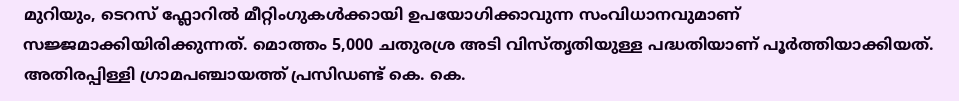മുറിയും, ടെറസ് ഫ്ലോറിൽ മീറ്റിംഗുകൾക്കായി ഉപയോഗിക്കാവുന്ന സംവിധാനവുമാണ് സജ്ജമാക്കിയിരിക്കുന്നത്. മൊത്തം 5,000 ചതുരശ്ര അടി വിസ്തൃതിയുള്ള പദ്ധതിയാണ് പൂർത്തിയാക്കിയത്.
അതിരപ്പിള്ളി ഗ്രാമപഞ്ചായത്ത് പ്രസിഡണ്ട് കെ. കെ.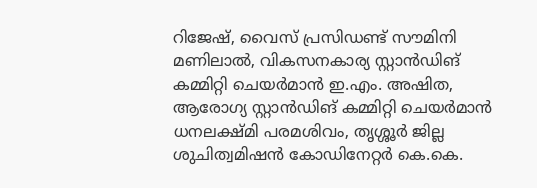റിജേഷ്, വൈസ് പ്രസിഡണ്ട് സൗമിനി മണിലാൽ, വികസനകാര്യ സ്റ്റാൻഡിങ് കമ്മിറ്റി ചെയർമാൻ ഇ.എം. അഷിത, ആരോഗ്യ സ്റ്റാൻഡിങ് കമ്മിറ്റി ചെയർമാൻ ധനലക്ഷ്മി പരമശിവം, തൃശ്ശൂർ ജില്ല ശുചിത്വമിഷൻ കോഡിനേറ്റർ കെ.കെ.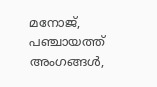മനോജ്, പഞ്ചായത്ത് അംഗങ്ങൾ,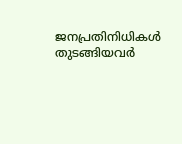ജനപ്രതിനിധികൾ തുടങ്ങിയവർ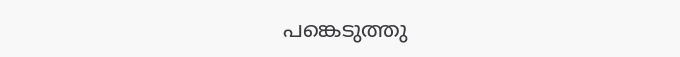പങ്കെടുത്തു